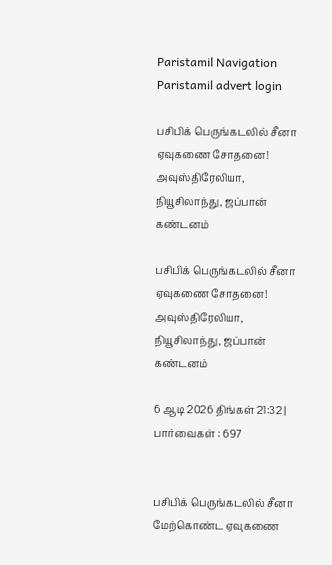Paristamil Navigation Paristamil advert login

பசிபிக் பெருங்கடலில் சீனா ஏவுகணை சோதனை! அவுஸ்திரேலியா, நியூசிலாந்து, ஜப்பான் கண்டனம்

பசிபிக் பெருங்கடலில் சீனா ஏவுகணை சோதனை! அவுஸ்திரேலியா, நியூசிலாந்து, ஜப்பான் கண்டனம்

6 ஆடி 2026 திங்கள் 21:32 | பார்வைகள் : 697


பசிபிக் பெருங்கடலில் சீனா மேற்கொண்ட ஏவுகணை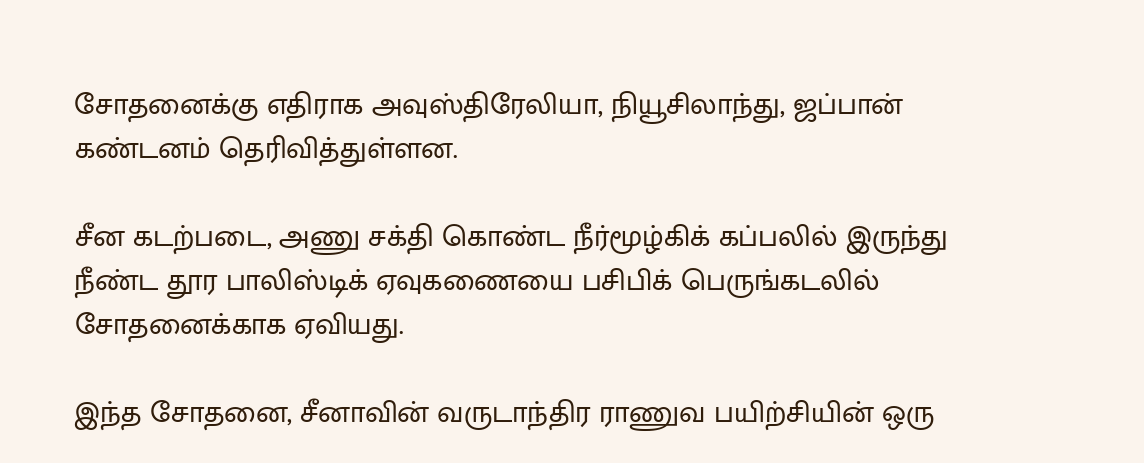சோதனைக்கு எதிராக அவுஸ்திரேலியா, நியூசிலாந்து, ஜப்பான் கண்டனம் தெரிவித்துள்ளன.

சீன கடற்படை, அணு சக்தி கொண்ட நீர்மூழ்கிக் கப்பலில் இருந்து நீண்ட தூர பாலிஸ்டிக் ஏவுகணையை பசிபிக் பெருங்கடலில் சோதனைக்காக ஏவியது.

இந்த சோதனை, சீனாவின் வருடாந்திர ராணுவ பயிற்சியின் ஒரு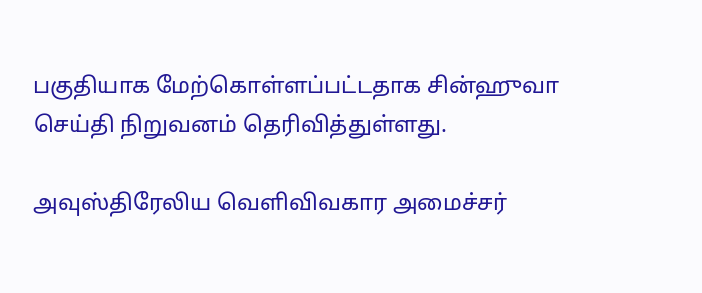பகுதியாக மேற்கொள்ளப்பட்டதாக சின்ஹுவா செய்தி நிறுவனம் தெரிவித்துள்ளது.

அவுஸ்திரேலிய வெளிவிவகார அமைச்சர்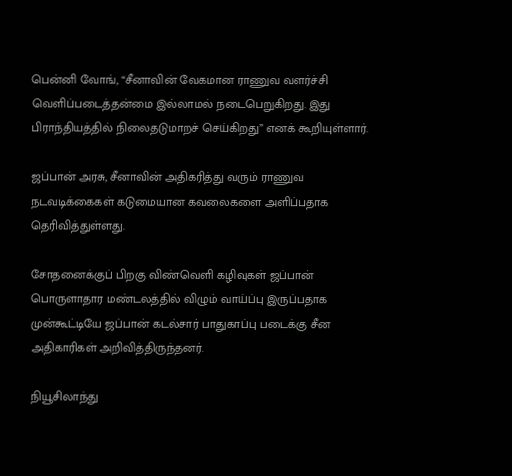பென்னி வோங், “சீனாவின் வேகமான ராணுவ வளர்ச்சி வெளிப்படைத்தன்மை இல்லாமல் நடைபெறுகிறது. இது பிராந்தியத்தில் நிலைதடுமாறச் செய்கிறது” எனக் கூறியுள்ளார்.

ஜப்பான் அரசு, சீனாவின் அதிகரித்து வரும் ராணுவ நடவடிக்கைகள் கடுமையான கவலைகளை அளிப்பதாக தெரிவித்துள்ளது.

சோதனைக்குப் பிறகு விண்வெளி கழிவுகள் ஜப்பான் பொருளாதார மண்டலத்தில் விழும் வாய்ப்பு இருப்பதாக முன்கூட்டியே ஜப்பான் கடல்சார் பாதுகாப்பு படைக்கு சீன அதிகாரிகள் அறிவித்திருந்தனர்.

நியூசிலாந்து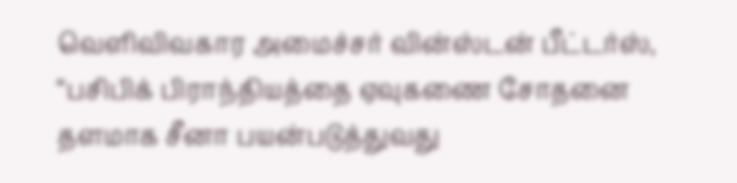வெளிவிவகார அமைச்சர் வின்ஸ்டன் பீட்டர்ஸ், “பசிபிக் பிராந்தியத்தை ஏவுகணை சோதனை தளமாக சீனா பயன்படுத்துவது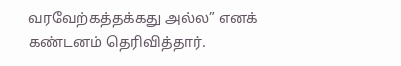வரவேற்கத்தக்கது அல்ல” எனக் கண்டனம் தெரிவித்தார்.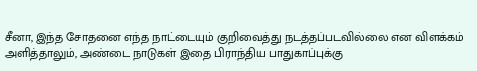சீனா, இந்த சோதனை எந்த நாட்டையும் குறிவைத்து நடத்தப்படவில்லை என விளக்கம் அளித்தாலும், அண்டை நாடுகள் இதை பிராந்திய பாதுகாப்புக்கு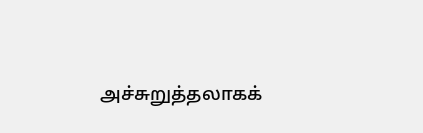அச்சுறுத்தலாகக்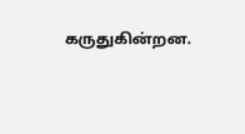கருதுகின்றன.